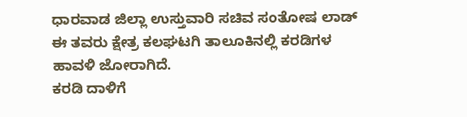ಧಾರವಾಡ ಜಿಲ್ಲಾ ಉಸ್ತುವಾರಿ ಸಚಿವ ಸಂತೋಷ ಲಾಡ್ ಈ ತವರು ಕ್ಷೇತ್ರ ಕಲಘಟಗಿ ತಾಲೂಕಿನಲ್ಲಿ ಕರಡಿಗಳ ಹಾವಳಿ ಜೋರಾಗಿದೆ.
ಕರಡಿ ದಾಳಿಗೆ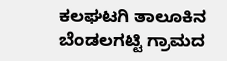ಕಲಘಟಗಿ ತಾಲೂಕಿನ ಬೆಂಡಲಗಟ್ಟಿ ಗ್ರಾಮದ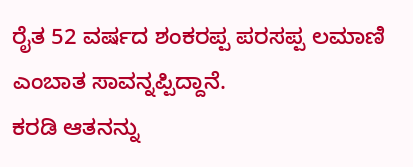ರೈತ 52 ವರ್ಷದ ಶಂಕರಪ್ಪ ಪರಸಪ್ಪ ಲಮಾಣಿ ಎಂಬಾತ ಸಾವನ್ನಪ್ಪಿದ್ದಾನೆ.
ಕರಡಿ ಆತನನ್ನು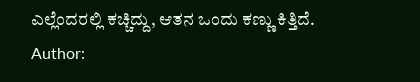ಎಲ್ಲೆಂದರಲ್ಲಿ ಕಚ್ಚಿದ್ದು, ಆತನ ಒಂದು ಕಣ್ಣು ಕಿತ್ತಿದೆ.
Author: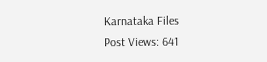Karnataka Files
Post Views: 641